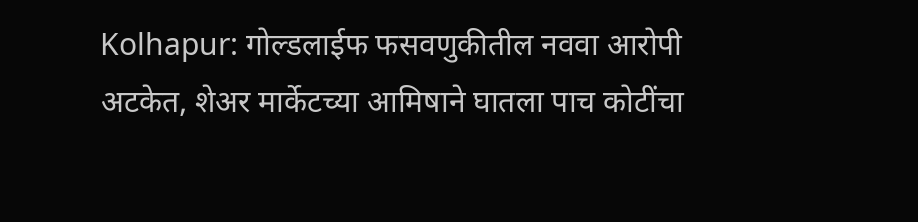Kolhapur: गोल्डलाईफ फसवणुकीतील नववा आरोपी अटकेत, शेअर मार्केटच्या आमिषाने घातला पाच कोटींचा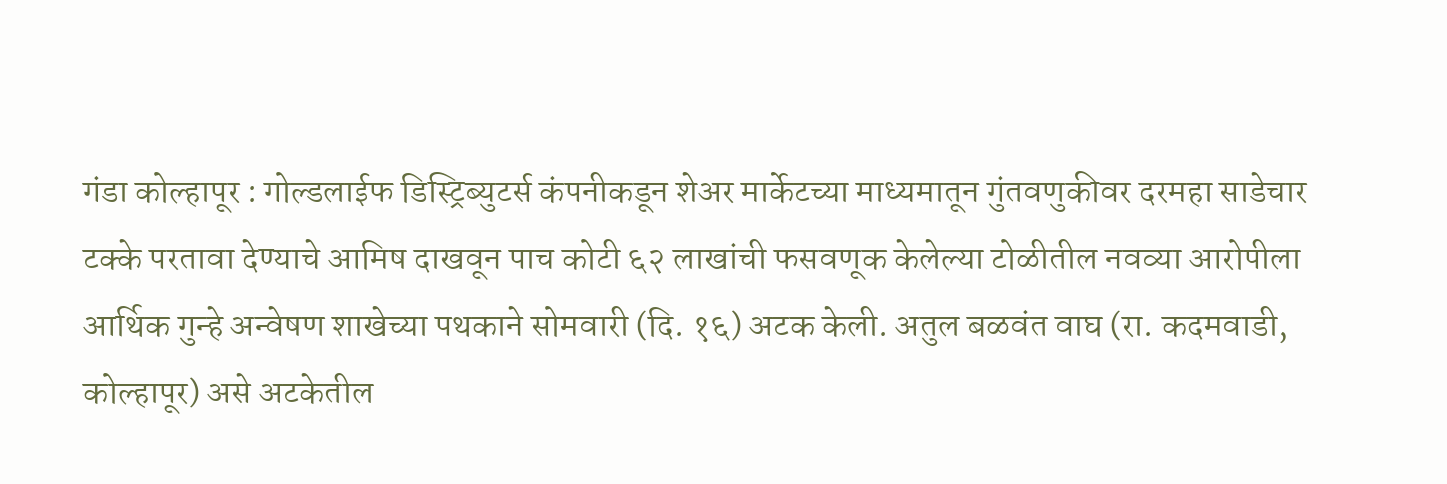गंडा कोल्हापूर : गोल्डलाईफ डिस्ट्रिब्युटर्स कंपनीकडून शेअर मार्केटच्या माध्यमातून गुंतवणुकीवर दरमहा साडेचार टक्के परतावा देण्याचे आमिष दाखवून पाच कोटी ६२ लाखांची फसवणूक केलेल्या टोळीतील नवव्या आरोपीला आर्थिक गुन्हे अन्वेषण शाखेच्या पथकाने सोमवारी (दि. १६) अटक केली. अतुल बळवंत वाघ (रा. कदमवाडी, कोल्हापूर) असे अटकेतील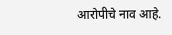आरोपीचे नाव आहे.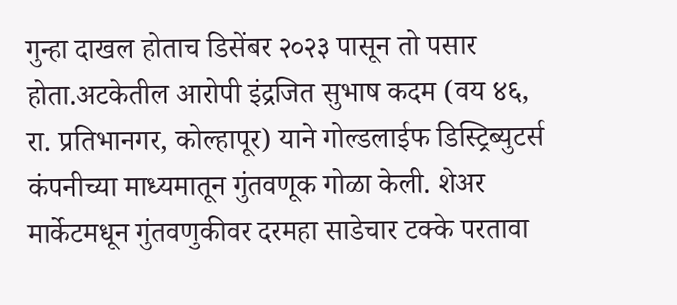गुन्हा दाखल होताच डिसेंबर २०२३ पासून तो पसार होता.अटकेतील आरोपी इंद्रजित सुभाष कदम (वय ४६, रा. प्रतिभानगर, कोल्हापूर) याने गोल्डलाईफ डिस्ट्रिब्युटर्स कंपनीच्या माध्यमातून गुंतवणूक गोळा केली. शेअर मार्केटमधून गुंतवणुकीवर दरमहा साडेचार टक्के परतावा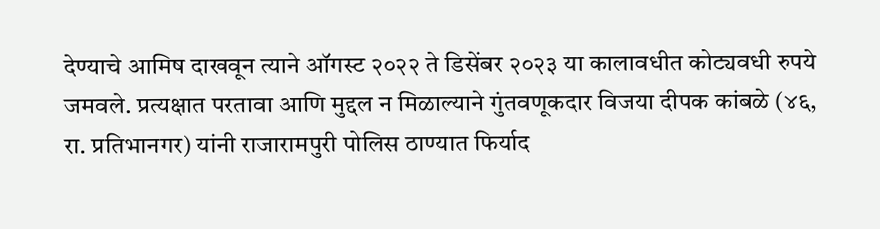देण्याचे आमिष दाखवून त्याने ऑगस्ट २०२२ ते डिसेंबर २०२३ या कालावधीत कोट्यवधी रुपये जमवले. प्रत्यक्षात परतावा आणि मुद्दल न मिळाल्याने गुंतवणूकदार विजया दीपक कांबळे (४६, रा. प्रतिभानगर) यांनी राजारामपुरी पोलिस ठाण्यात फिर्याद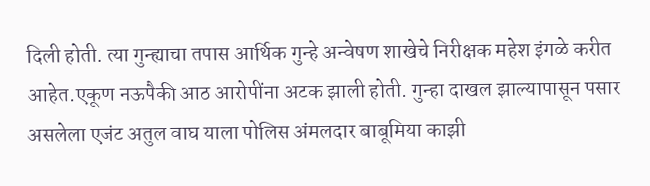दिली होती. त्या गुन्ह्याचा तपास आर्थिक गुन्हे अन्वेषण शाखेचे निरीक्षक महेश इंगळे करीत आहेत.एकूण नऊपैकी आठ आरोपींना अटक झाली होती. गुन्हा दाखल झाल्यापासून पसार असलेला एजंट अतुल वाघ याला पोलिस अंमलदार बाबूमिया काझी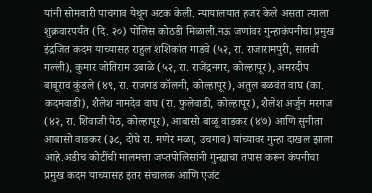यांनी सोमवारी पाचगाव येथून अटक केली. न्यायालयात हजर केले असता त्याला शुक्रवारपर्यंत (दि. २०) पोलिस कोठडी मिळाली.नऊ जणांवर गुन्हाकंपनीचा प्रमुख इंद्रजित कदम याच्यासह राहुल शशिकांत गाडवे (५२, रा. राजारामपुरी, सातवी गल्ली), कुमार जोतिराम उबाळे (५२, रा. राजेंद्रनगर, कोल्हापूर), अमरदीप बाबूराव कुंडले (४९, रा. राजगड कॉलनी, कोल्हापूर), अतुल बळवंत वाघ (का. कदमवाडी), शैलेश नामदेव वाघ (रा. फुलेवाडी, कोल्हापूर), शैलेश अर्जुन मरगज (४२, रा. शिवाजी पेठ, कोल्हापूर), आबासो बाळू वाडकर (४७) आणि सुनीता आबासो वाडकर (३८, दोघे रा. मणेर मळा, उचगाव) यांच्यावर गुन्हा दाखल झाला आहे.अडीच कोटींची मालमत्ता जप्तपोलिसांनी गुन्ह्याचा तपास करून कंपनीचा प्रमुख कदम याच्यासह इतर संचालक आणि एजंट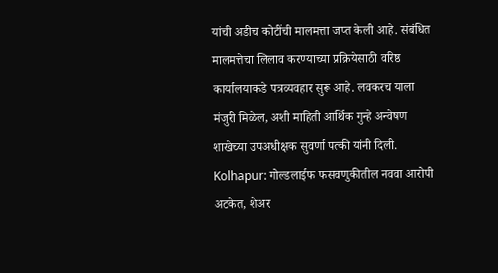यांची अडीच कोटींची मालमत्ता जप्त केली आहे. संबंधित मालमत्तेचा लिलाव करण्याच्या प्रक्रियेसाठी वरिष्ठ कार्यालयाकडे पत्रव्यवहार सुरू आहे. लवकरच याला मंजुरी मिळेल, अशी माहिती आर्थिक गुन्हे अन्वेषण शाखेच्या उपअधीक्षक सुवर्णा पत्की यांनी दिली.
Kolhapur: गोल्डलाईफ फसवणुकीतील नववा आरोपी अटकेत, शेअर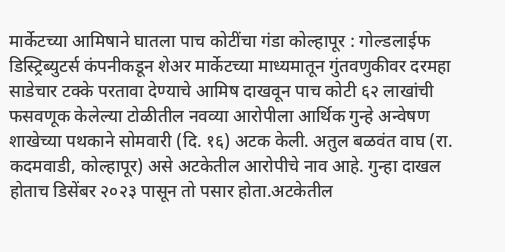मार्केटच्या आमिषाने घातला पाच कोटींचा गंडा कोल्हापूर : गोल्डलाईफ डिस्ट्रिब्युटर्स कंपनीकडून शेअर मार्केटच्या माध्यमातून गुंतवणुकीवर दरमहा साडेचार टक्के परतावा देण्याचे आमिष दाखवून पाच कोटी ६२ लाखांची फसवणूक केलेल्या टोळीतील नवव्या आरोपीला आर्थिक गुन्हे अन्वेषण शाखेच्या पथकाने सोमवारी (दि. १६) अटक केली. अतुल बळवंत वाघ (रा. कदमवाडी, कोल्हापूर) असे अटकेतील आरोपीचे नाव आहे. गुन्हा दाखल होताच डिसेंबर २०२३ पासून तो पसार होता.अटकेतील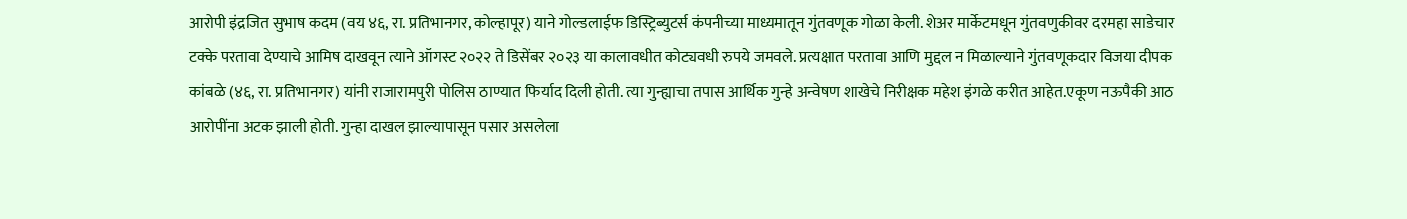आरोपी इंद्रजित सुभाष कदम (वय ४६, रा. प्रतिभानगर, कोल्हापूर) याने गोल्डलाईफ डिस्ट्रिब्युटर्स कंपनीच्या माध्यमातून गुंतवणूक गोळा केली. शेअर मार्केटमधून गुंतवणुकीवर दरमहा साडेचार टक्के परतावा देण्याचे आमिष दाखवून त्याने ऑगस्ट २०२२ ते डिसेंबर २०२३ या कालावधीत कोट्यवधी रुपये जमवले. प्रत्यक्षात परतावा आणि मुद्दल न मिळाल्याने गुंतवणूकदार विजया दीपक कांबळे (४६, रा. प्रतिभानगर) यांनी राजारामपुरी पोलिस ठाण्यात फिर्याद दिली होती. त्या गुन्ह्याचा तपास आर्थिक गुन्हे अन्वेषण शाखेचे निरीक्षक महेश इंगळे करीत आहेत.एकूण नऊपैकी आठ आरोपींना अटक झाली होती. गुन्हा दाखल झाल्यापासून पसार असलेला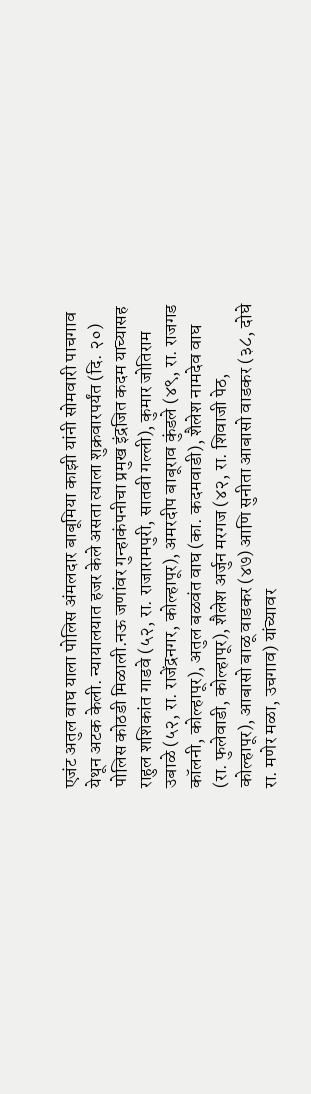एजंट अतुल वाघ याला पोलिस अंमलदार बाबूमिया काझी यांनी सोमवारी पाचगाव येथून अटक केली. न्यायालयात हजर केले असता त्याला शुक्रवारपर्यंत (दि. २०) पोलिस कोठडी मिळाली.नऊ जणांवर गुन्हाकंपनीचा प्रमुख इंद्रजित कदम याच्यासह राहुल शशिकांत गाडवे (५२, रा. राजारामपुरी, सातवी गल्ली), कुमार जोतिराम उबाळे (५२, रा. राजेंद्रनगर, कोल्हापूर), अमरदीप बाबूराव कुंडले (४९, रा. राजगड कॉलनी, कोल्हापूर), अतुल बळवंत वाघ (का. कदमवाडी), शैलेश नामदेव वाघ (रा. फुलेवाडी, कोल्हापूर), शैलेश अर्जुन मरगज (४२, रा. शिवाजी पेठ, कोल्हापूर), आबासो बाळू वाडकर (४७) आणि सुनीता आबासो वाडकर (३८, दोघे रा. मणेर मळा, उचगाव) यांच्यावर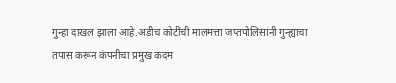गुन्हा दाखल झाला आहे.अडीच कोटींची मालमत्ता जप्तपोलिसांनी गुन्ह्याचा तपास करून कंपनीचा प्रमुख कदम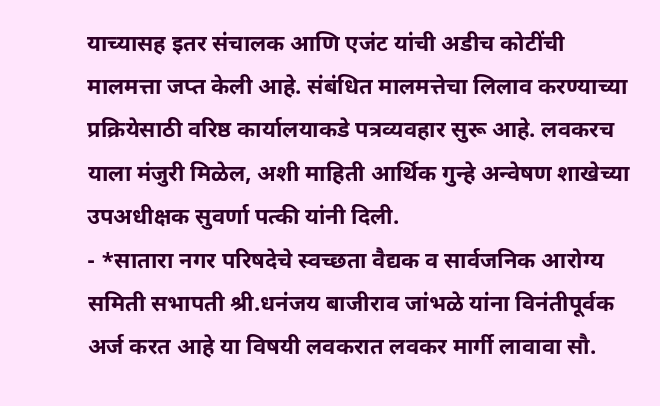याच्यासह इतर संचालक आणि एजंट यांची अडीच कोटींची मालमत्ता जप्त केली आहे. संबंधित मालमत्तेचा लिलाव करण्याच्या प्रक्रियेसाठी वरिष्ठ कार्यालयाकडे पत्रव्यवहार सुरू आहे. लवकरच याला मंजुरी मिळेल, अशी माहिती आर्थिक गुन्हे अन्वेषण शाखेच्या उपअधीक्षक सुवर्णा पत्की यांनी दिली.
- *सातारा नगर परिषदेचे स्वच्छता वैद्यक व सार्वजनिक आरोग्य समिती सभापती श्री.धनंजय बाजीराव जांभळे यांना विनंतीपूर्वक अर्ज करत आहे या विषयी लवकरात लवकर मार्गी लावावा सौ.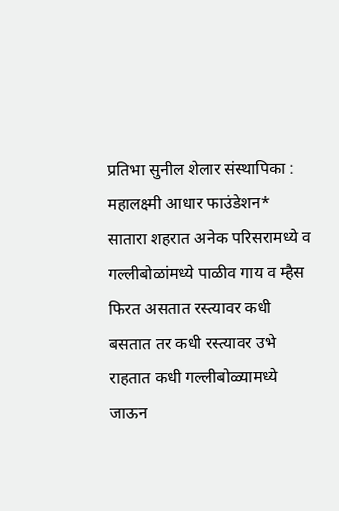प्रतिभा सुनील शेलार संस्थापिका : महालक्ष्मी आधार फाउंडेशन* सातारा शहरात अनेक परिसरामध्ये व गल्लीबोळांमध्ये पाळीव गाय व म्हैस फिरत असतात रस्त्यावर कधी बसतात तर कधी रस्त्यावर उभे राहतात कधी गल्लीबोळ्यामध्ये जाऊन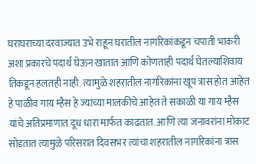घराघराच्या दरवाज्यात उभे राहून घरातील नागरिकांकडून चपाती भाकरी अशा प्रकारचे पदार्थ घेऊन खातात आणि कोणताही पदार्थ घेतल्याशिवाय तिकडून हलतही नाही. त्यामुळे शहरातील नागरिकांना खूप त्रास होत आहेत हे पाळीव गाय म्हैस हे ज्यांच्या मालकीचे आहेत ते सकाळी या गाय म्हैस यांचे अतिप्रमाणात दूध धारा मार्फत काढतात. आणि त्या जनावरांना मोकाट सोडतात त्यामुळे परिसरात दिवसभर त्यांचा शहरातील नागरिकांना त्रास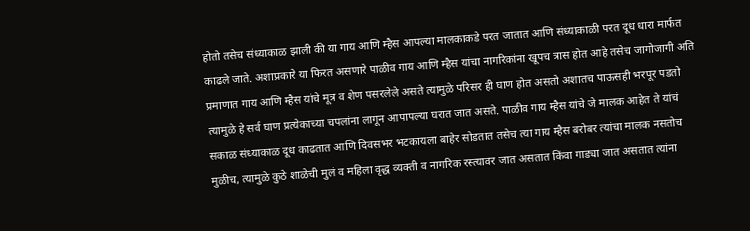होतो तसेच संध्याकाळ झाली की या गाय आणि म्हैस आपल्या मालकाकडे परत जातात आणि संध्याकाळी परत दूध धारा मार्फत काढले जाते. अशाप्रकारे या फिरत असणारे पाळीव गाय आणि म्हैस यांचा नागरिकांना खूपच त्रास होत आहे तसेच जागोजागी अति प्रमाणात गाय आणि म्हैस यांचे मूत्र व शेण पसरलेले असते त्यामुळे परिसर ही घाण होत असतो अशातच पाऊसही भरपूर पडतो त्यामुळे हे सर्व घाण प्रत्येकाच्या चपलांना लागून आपापल्या घरात जात असते. पाळीव गाय म्हैस यांचे जे मालक आहेत ते यांचं सकाळ संध्याकाळ दूध काढतात आणि दिवसभर भटकायला बाहेर सोडतात तसेच त्या गाय म्हैस बरोबर त्यांचा मालक नसतोच मुळीच, त्यामुळे कुठे शाळेची मुलं व महिला वृद्ध व्यक्ती व नागरिक रस्त्यावर जात असतात किंवा गाड्या जात असतात त्यांना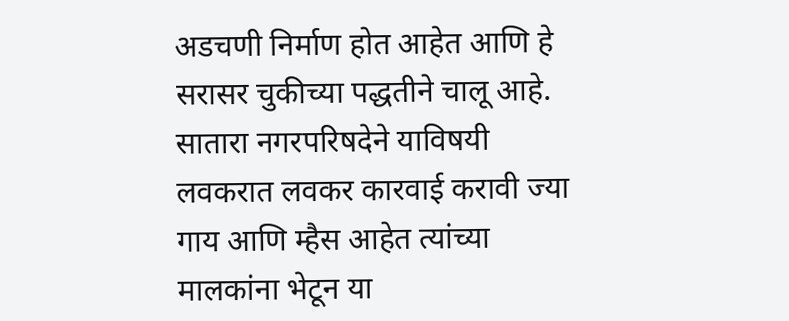अडचणी निर्माण होत आहेत आणि हे सरासर चुकीच्या पद्धतीने चालू आहे. सातारा नगरपरिषदेने याविषयी लवकरात लवकर कारवाई करावी ज्या गाय आणि म्हैस आहेत त्यांच्या मालकांना भेटून या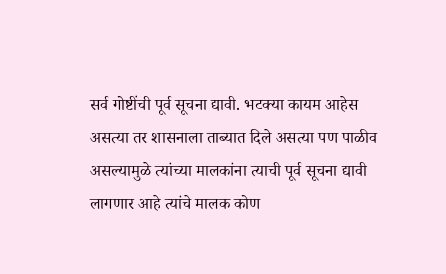सर्व गोष्टींची पूर्व सूचना द्यावी. भटक्या कायम आहेस असत्या तर शासनाला ताब्यात दिले असत्या पण पाळीव असल्यामुळे त्यांच्या मालकांना त्याची पूर्व सूचना द्यावी लागणार आहे त्यांचे मालक कोण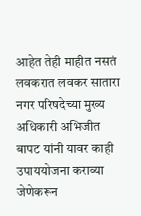आहेत तेही माहीत नसतं लवकरात लवकर सातारा नगर परिषदेच्या मुख्य अधिकारी अभिजीत बापट यांनी यावर काही उपाययोजना कराव्या जेणेकरून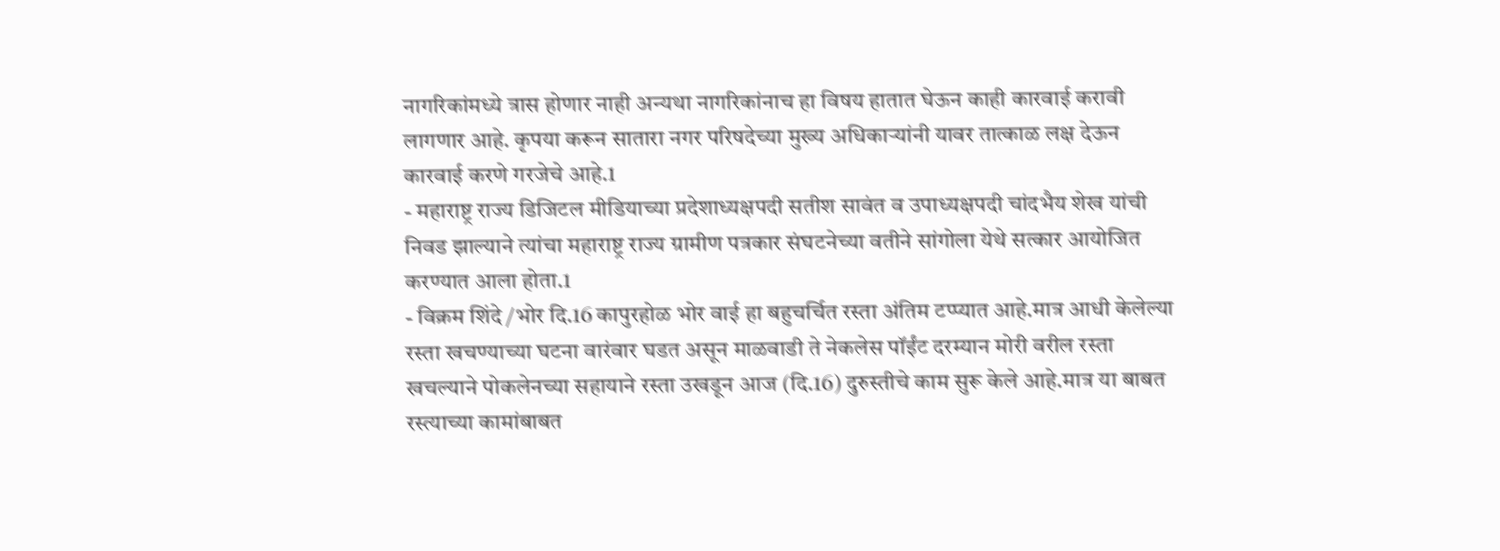नागरिकांमध्ये त्रास होणार नाही अन्यथा नागरिकांनाच हा विषय हातात घेऊन काही कारवाई करावी लागणार आहे. कृपया करून सातारा नगर परिषदेच्या मुख्य अधिकाऱ्यांनी यावर तात्काळ लक्ष देऊन कारवाई करणे गरजेचे आहे.1
- महाराष्ट्र राज्य डिजिटल मीडियाच्या प्रदेशाध्यक्षपदी सतीश सावंत व उपाध्यक्षपदी चांदभैय शेख यांची निवड झाल्याने त्यांचा महाराष्ट्र राज्य ग्रामीण पत्रकार संघटनेच्या वतीने सांगोला येथे सत्कार आयोजित करण्यात आला होता.1
- विक्रम शिंदे /भोर दि.16 कापुरहोळ भोर वाई हा बहुचर्चित रस्ता अंतिम टप्प्यात आहे.मात्र आधी केलेल्या रस्ता खचण्याच्या घटना वारंवार घडत असून माळवाडी ते नेकलेस पॉईंट दरम्यान मोरी वरील रस्ता खचल्याने पोकलेनच्या सहायाने रस्ता उखडून आज (दि.16) दुरुस्तीचे काम सुरू केले आहे.मात्र या बाबत रस्त्याच्या कामांबाबत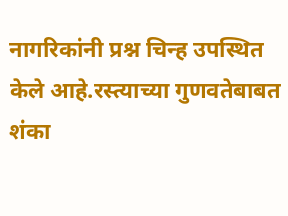नागरिकांनी प्रश्न चिन्ह उपस्थित केले आहे.रस्त्याच्या गुणवतेबाबत शंका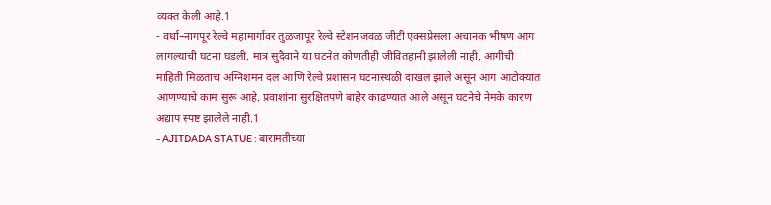व्यक्त केली आहे.1
- वर्धा–नागपूर रेल्वे महामार्गावर तुळजापूर रेल्वे स्टेशनजवळ जीटी एक्सप्रेसला अचानक भीषण आग लागल्याची घटना घडली. मात्र सुदैवाने या घटनेत कोणतीही जीवितहानी झालेली नाही. आगीची माहिती मिळताच अग्निशमन दल आणि रेल्वे प्रशासन घटनास्थळी दाखल झाले असून आग आटोक्यात आणण्याचे काम सुरू आहे. प्रवाशांना सुरक्षितपणे बाहेर काढण्यात आले असून घटनेचे नेमके कारण अद्याप स्पष्ट झालेले नाही.1
- AJITDADA STATUE : बारामतीच्या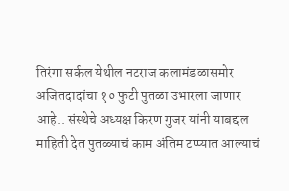तिरंगा सर्कल येथील नटराज कलामंडळासमोर अजितदादांचा १० फुटी पुतळा उभारला जाणार आहे.. संस्थेचे अध्यक्ष किरण गुजर यांनी याबद्दल माहिती देत पुतळ्याचं काम अंतिम टप्प्यात आल्याचं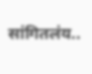सांगितलंय..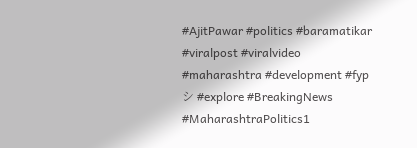#AjitPawar #politics #baramatikar #viralpost #viralvideo #maharashtra #development #fypシ #explore #BreakingNews #MaharashtraPolitics1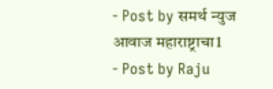- Post by समर्थ न्युज आवाज महाराष्ट्राचा1
- Post by Raju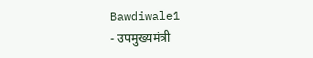Bawdiwale1
- उपमुख्यमंत्री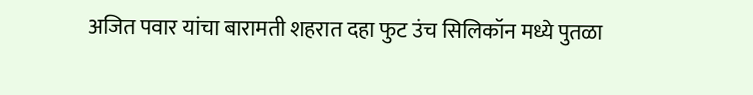अजित पवार यांचा बारामती शहरात दहा फुट उंच सिलिकॉन मध्ये पुतळा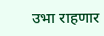उभा राहणार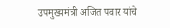उपमुख्यमंत्री अजित पवार यांचे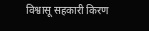विश्वासू सहकारी किरण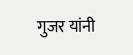गुजर यांनी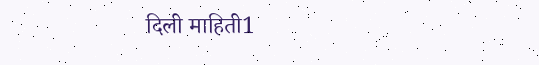दिली माहिती1